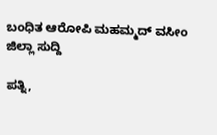ಬಂಧಿತ ಆರೋಪಿ ಮಹಮ್ಮದ್ ವಸೀಂ
ಜಿಲ್ಲಾ ಸುದ್ದಿ

ಪತ್ನಿ,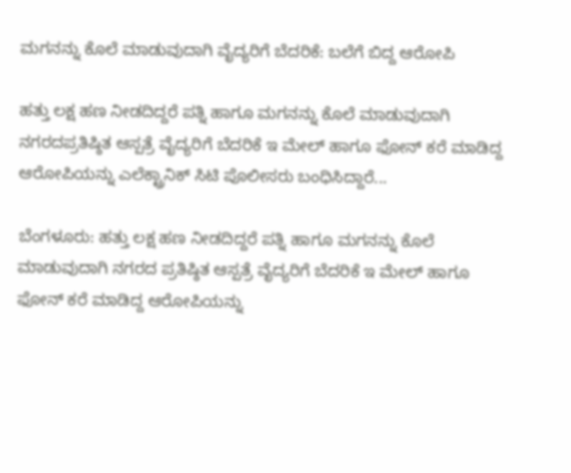ಮಗನನ್ನು ಕೊಲೆ ಮಾಡುವುದಾಗಿ ವೈದ್ಯರಿಗೆ ಬೆದರಿಕೆ: ಬಲೆಗೆ ಬಿದ್ದ ಆರೋಪಿ

ಹತ್ತು ಲಕ್ಷ ಹಣ ನೀಡದಿದ್ದರೆ ಪತ್ನಿ ಹಾಗೂ ಮಗನನ್ನು ಕೊಲೆ ಮಾಡುವುದಾಗಿ ನಗರದಪ್ರತಿಷ್ಠಿತ ಆಸ್ಪತ್ರೆ ವೈದ್ಯರಿಗೆ ಬೆದರಿಕೆ ಇ ಮೇಲ್ ಹಾಗೂ ಫೋನ್ ಕರೆ ಮಾಡಿದ್ದ ಆರೋಪಿಯನ್ನು ಎಲೆಕ್ಟ್ರಾನಿಕ್ ಸಿಟಿ ಪೊಲೀಸರು ಬಂಧಿಸಿದ್ದಾರೆ...

ಬೆಂಗಳೂರು: ಹತ್ತು ಲಕ್ಷ ಹಣ ನೀಡದಿದ್ದರೆ ಪತ್ನಿ ಹಾಗೂ ಮಗನನ್ನು ಕೊಲೆ ಮಾಡುವುದಾಗಿ ನಗರದ ಪ್ರತಿಷ್ಠಿತ ಆಸ್ಪತ್ರೆ ವೈದ್ಯರಿಗೆ ಬೆದರಿಕೆ ಇ ಮೇಲ್ ಹಾಗೂ ಫೋನ್ ಕರೆ ಮಾಡಿದ್ದ ಆರೋಪಿಯನ್ನು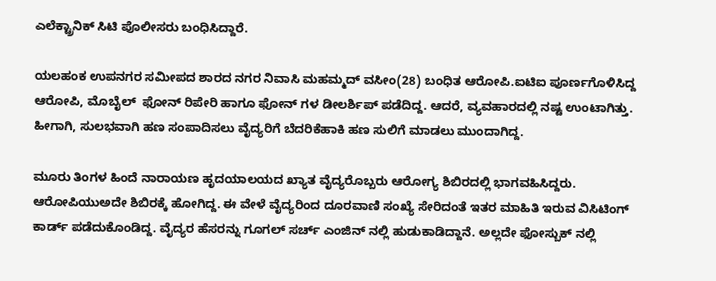ಎಲೆಕ್ಟ್ರಾನಿಕ್ ಸಿಟಿ ಪೊಲೀಸರು ಬಂಧಿಸಿದ್ದಾರೆ.

ಯಲಹಂಕ ಉಪನಗರ ಸಮೀಪದ ಶಾರದ ನಗರ ನಿವಾಸಿ ಮಹಮ್ಮದ್ ವಸೀಂ(28) ಬಂಧಿತ ಆರೋಪಿ.ಐಟಿಐ ಪೂರ್ಣಗೊಳಿಸಿದ್ದ ಆರೋಪಿ, ಮೊಬೈಲ್  ಫೋನ್ ರಿಪೇರಿ ಹಾಗೂ ಫೋನ್ ಗಳ ಡೀಲರ್ಶಿಪ್ ಪಡೆದಿದ್ದ. ಆದರೆ, ವ್ಯವಹಾರದಲ್ಲಿ ನಷ್ಟ ಉಂಟಾಗಿತ್ತು. ಹೀಗಾಗಿ, ಸುಲಭವಾಗಿ ಹಣ ಸಂಪಾದಿಸಲು ವೈದ್ಯರಿಗೆ ಬೆದರಿಕೆಹಾಕಿ ಹಣ ಸುಲಿಗೆ ಮಾಡಲು ಮುಂದಾಗಿದ್ದ.

ಮೂರು ತಿಂಗಳ ಹಿಂದೆ ನಾರಾಯಣ ಹೃದಯಾಲಯದ ಖ್ಯಾತ ವೈದ್ಯರೊಬ್ಬರು ಆರೋಗ್ಯ ಶಿಬಿರದಲ್ಲಿ ಭಾಗವಹಿಸಿದ್ದರು. ಆರೋಪಿಯುಅದೇ ಶಿಬಿರಕ್ಕೆ ಹೋಗಿದ್ದ. ಈ ವೇಳೆ ವೈದ್ಯರಿಂದ ದೂರವಾಣಿ ಸಂಖ್ಯೆ ಸೇರಿದಂತೆ ಇತರ ಮಾಹಿತಿ ಇರುವ ವಿಸಿಟಿಂಗ್ ಕಾರ್ಡ್ ಪಡೆದುಕೊಂಡಿದ್ದ. ವೈದ್ಯರ ಹೆಸರನ್ನು ಗೂಗಲ್ ಸರ್ಚ್ ಎಂಜಿನ್ ನಲ್ಲಿ ಹುಡುಕಾಡಿದ್ದಾನೆ. ಅಲ್ಲದೇ ಫೋಸ್ಬುಕ್ ನಲ್ಲಿ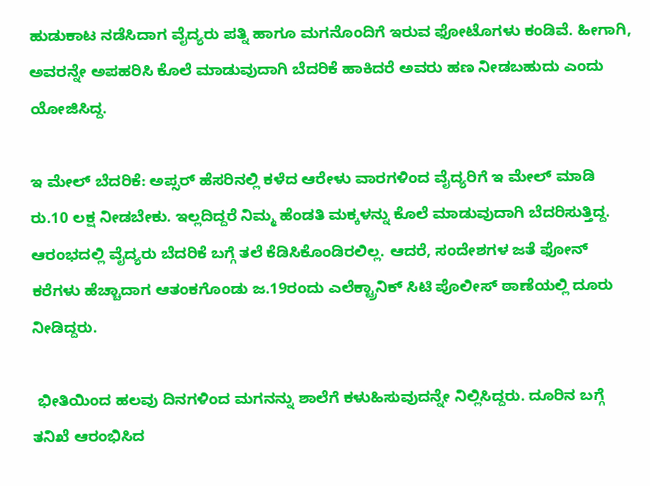ಹುಡುಕಾಟ ನಡೆಸಿದಾಗ ವೈದ್ಯರು ಪತ್ನಿ ಹಾಗೂ ಮಗನೊಂದಿಗೆ ಇರುವ ಫೋಟೊಗಳು ಕಂಡಿವೆ. ಹೀಗಾಗಿ, ಅವರನ್ನೇ ಅಪಹರಿಸಿ ಕೊಲೆ ಮಾಡುವುದಾಗಿ ಬೆದರಿಕೆ ಹಾಕಿದರೆ ಅವರು ಹಣ ನೀಡಬಹುದು ಎಂದು ಯೋಜಿಸಿದ್ದ.

ಇ ಮೇಲ್ ಬೆದರಿಕೆ: ಅಪ್ಸರ್ ಹೆಸರಿನಲ್ಲಿ ಕಳೆದ ಆರೇಳು ವಾರಗಳಿಂದ ವೈದ್ಯರಿಗೆ ಇ ಮೇಲ್ ಮಾಡಿ ರು.10 ಲಕ್ಷ ನೀಡಬೇಕು. ಇಲ್ಲದಿದ್ದರೆ ನಿಮ್ಮ ಹೆಂಡತಿ ಮಕ್ಕಳನ್ನು ಕೊಲೆ ಮಾಡುವುದಾಗಿ ಬೆದರಿಸುತ್ತಿದ್ದ. ಆರಂಭದಲ್ಲಿ ವೈದ್ಯರು ಬೆದರಿಕೆ ಬಗ್ಗೆ ತಲೆ ಕೆಡಿಸಿಕೊಂಡಿರಲಿಲ್ಲ. ಆದರೆ, ಸಂದೇಶಗಳ ಜತೆ ಫೋನ್ ಕರೆಗಳು ಹೆಚ್ಚಾದಾಗ ಆತಂಕಗೊಂಡು ಜ.19ರಂದು ಎಲೆಕ್ಟ್ರಾನಿಕ್ ಸಿಟಿ ಪೊಲೀಸ್ ಠಾಣೆಯಲ್ಲಿ ದೂರು ನೀಡಿದ್ದರು.

 ಭೀತಿಯಿಂದ ಹಲವು ದಿನಗಳಿಂದ ಮಗನನ್ನು ಶಾಲೆಗೆ ಕಳುಹಿಸುವುದನ್ನೇ ನಿಲ್ಲಿಸಿದ್ದರು. ದೂರಿನ ಬಗ್ಗೆ ತನಿಖೆ ಆರಂಭಿಸಿದ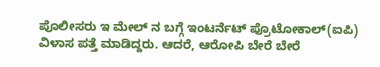ಪೊಲೀಸರು ಇ ಮೇಲ್ ನ ಬಗ್ಗೆ ಇಂಟರ್ನೆಟ್ ಪ್ರೊಟೋಕಾಲ್(ಐಪಿ) ವಿಳಾಸ ಪತ್ತೆ ಮಾಡಿದ್ದರು. ಆದರೆ, ಆರೋಪಿ ಬೇರೆ ಬೇರೆ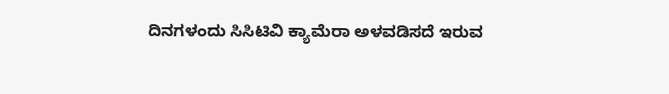ದಿನಗಳಂದು ಸಿಸಿಟಿವಿ ಕ್ಯಾಮೆರಾ ಅಳವಡಿಸದೆ ಇರುವ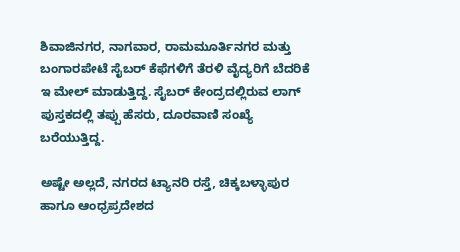ಶಿವಾಜಿನಗರ, ನಾಗವಾರ, ರಾಮಮೂರ್ತಿನಗರ ಮತ್ತು ಬಂಗಾರಪೇಟೆ ಸೈಬರ್ ಕೆಫೆಗಳಿಗೆ ತೆರಳಿ ವೈದ್ಯರಿಗೆ ಬೆದರಿಕೆ ಇ ಮೇಲ್ ಮಾಡುತ್ತಿದ್ದ. ಸೈಬರ್ ಕೇಂದ್ರದಲ್ಲಿರುವ ಲಾಗ್ ಪುಸ್ತಕದಲ್ಲಿ ತಪ್ಪು ಹೆಸರು, ದೂರವಾಣಿ ಸಂಖ್ಯೆ ಬರೆಯುತ್ತಿದ್ದ.

ಅಷ್ಟೇ ಅಲ್ಲದೆ, ನಗರದ ಟ್ಯಾನರಿ ರಸ್ತೆ, ಚಿಕ್ಕಬಳ್ಳಾಪುರ ಹಾಗೂ ಆಂಧ್ರಪ್ರದೇಶದ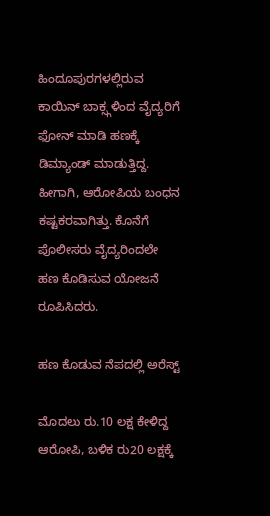ಹಿಂದೂಪುರಗಳಲ್ಲಿರುವ ಕಾಯಿನ್ ಬಾಕ್ಸ್ಗಳಿಂದ ವೈದ್ಯರಿಗೆ ಫೋನ್ ಮಾಡಿ ಹಣಕ್ಕೆ ಡಿಮ್ಯಾಂಡ್ ಮಾಡುತ್ತಿದ್ದ. ಹೀಗಾಗಿ, ಆರೋಪಿಯ ಬಂಧನ ಕಷ್ಟಕರವಾಗಿತ್ತು. ಕೊನೆಗೆ ಪೊಲೀಸರು ವೈದ್ಯರಿಂದಲೇ ಹಣ ಕೊಡಿಸುವ ಯೋಜನೆ ರೂಪಿಸಿದರು.

ಹಣ ಕೊಡುವ ನೆಪದಲ್ಲಿ ಅರೆಸ್ಟ್

ಮೊದಲು ರು.10 ಲಕ್ಷ ಕೇಳಿದ್ದ ಆರೋಪಿ, ಬಳಿಕ ರು20 ಲಕ್ಷಕ್ಕೆ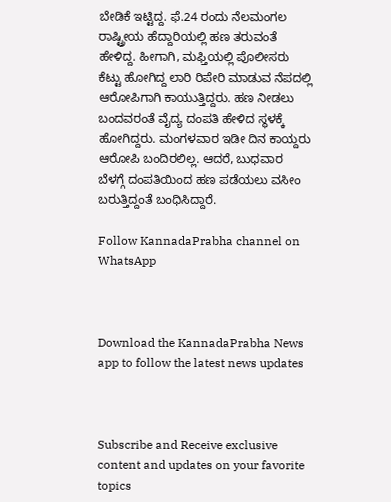ಬೇಡಿಕೆ ಇಟ್ಟಿದ್ದ. ಫೆ.24 ರಂದು ನೆಲಮಂಗಲ ರಾಷ್ಟ್ರೀಯ ಹೆದ್ದಾರಿಯಲ್ಲಿ ಹಣ ತರುವಂತೆ ಹೇಳಿದ್ದ. ಹೀಗಾಗಿ, ಮಫ್ತಿಯಲ್ಲಿ ಪೊಲೀಸರು ಕೆಟ್ಟು ಹೋಗಿದ್ದ ಲಾರಿ ರಿಪೇರಿ ಮಾಡುವ ನೆಪದಲ್ಲಿ ಆರೋಪಿಗಾಗಿ ಕಾಯುತ್ತಿದ್ದರು. ಹಣ ನೀಡಲು ಬಂದವರಂತೆ ವೈದ್ಯ ದಂಪತಿ ಹೇಳಿದ ಸ್ಥಳಕ್ಕೆ ಹೋಗಿದ್ದರು. ಮಂಗಳವಾರ ಇಡೀ ದಿನ ಕಾಯ್ದರು ಆರೋಪಿ ಬಂದಿರಲಿಲ್ಲ. ಆದರೆ, ಬುಧವಾರ ಬೆಳಗ್ಗೆ ದಂಪತಿಯಿಂದ ಹಣ ಪಡೆಯಲು ವಸೀಂ ಬರುತ್ತಿದ್ದಂತೆ ಬಂಧಿಸಿದ್ದಾರೆ.

Follow KannadaPrabha channel on WhatsApp



Download the KannadaPrabha News app to follow the latest news updates



Subscribe and Receive exclusive content and updates on your favorite topics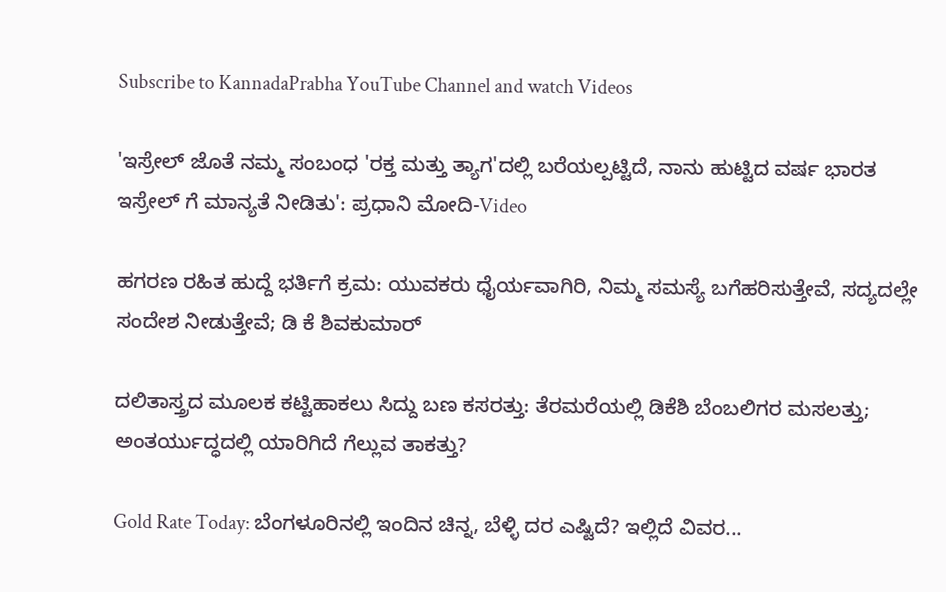Subscribe to KannadaPrabha YouTube Channel and watch Videos

'ಇಸ್ರೇಲ್‌ ಜೊತೆ ನಮ್ಮ ಸಂಬಂಧ 'ರಕ್ತ ಮತ್ತು ತ್ಯಾಗ'ದಲ್ಲಿ ಬರೆಯಲ್ಪಟ್ಟಿದೆ, ನಾನು ಹುಟ್ಟಿದ ವರ್ಷ ಭಾರತ ಇಸ್ರೇಲ್ ಗೆ ಮಾನ್ಯತೆ ನೀಡಿತು': ಪ್ರಧಾನಿ ಮೋದಿ-Video

ಹಗರಣ ರಹಿತ ಹುದ್ದೆ ಭರ್ತಿಗೆ ಕ್ರಮ: ಯುವಕರು ಧೈರ್ಯವಾಗಿರಿ, ನಿಮ್ಮ ಸಮಸ್ಯೆ ಬಗೆಹರಿಸುತ್ತೇವೆ, ಸದ್ಯದಲ್ಲೇ ಸಂದೇಶ ನೀಡುತ್ತೇವೆ; ಡಿ ಕೆ ಶಿವಕುಮಾರ್

ದಲಿತಾಸ್ತ್ರದ ಮೂಲಕ ಕಟ್ಟಿಹಾಕಲು ಸಿದ್ದು ಬಣ ಕಸರತ್ತು: ತೆರಮರೆಯಲ್ಲಿ ಡಿಕೆಶಿ ಬೆಂಬಲಿಗರ ಮಸಲತ್ತು; ಅಂತರ್ಯುದ್ಧದಲ್ಲಿ ಯಾರಿಗಿದೆ ಗೆಲ್ಲುವ ತಾಕತ್ತು?

Gold Rate Today: ಬೆಂಗಳೂರಿನಲ್ಲಿ ಇಂದಿನ ಚಿನ್ನ, ಬೆಳ್ಳಿ ದರ ಎಷ್ಟಿದೆ? ಇಲ್ಲಿದೆ ವಿವರ...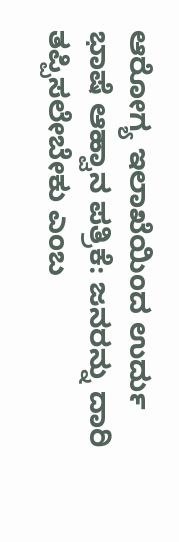ಆರೋಗ್ಯ ಇಲಾಖೆಯಿಂದ ಉರ್ದು ಭಾಷೆ ಆಹ್ವಾನ ಪತ್ರಿಕೆ: ಜನರನ್ನು ದಾರಿ ತಪ್ಪಿಸಲೇಬೇಕು ಎಂಬ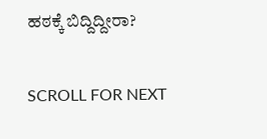ಹಠಕ್ಕೆ ಬಿದ್ದಿದ್ದೀರಾ?

SCROLL FOR NEXT